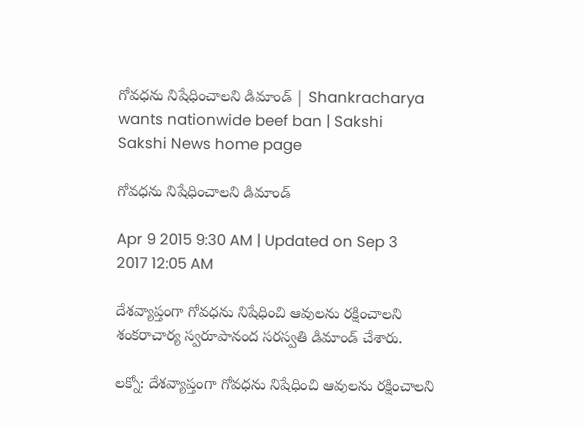గోవధను నిషేధించాలని డిమాండ్ | Shankracharya wants nationwide beef ban | Sakshi
Sakshi News home page

గోవధను నిషేధించాలని డిమాండ్

Apr 9 2015 9:30 AM | Updated on Sep 3 2017 12:05 AM

దేశవ్యాప్తంగా గోవధను నిషేధించి ఆవులను రక్షించాలని శంకరాచార్య స్వరూపానంద సరస్వతి డిమాండ్ చేశారు.

లక్నో: దేశవ్యాప్తంగా గోవధను నిషేధించి ఆవులను రక్షించాలని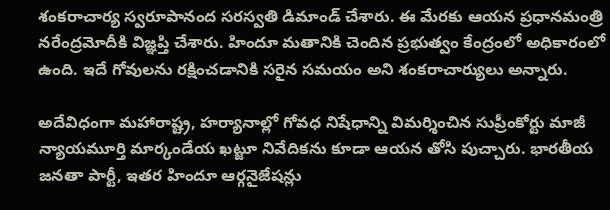శంకరాచార్య స్వరూపానంద సరస్వతి డిమాండ్ చేశారు. ఈ మేరకు ఆయన ప్రధానమంత్రి నరేంద్రమోదీకి విజ్ఞప్తి చేశారు. హిందూ మతానికి చెందిన ప్రభుత్వం కేంద్రంలో అధికారంలో ఉంది. ఇదే గోవులను రక్షించడానికి సరైన సమయం అని శంకరాచార్యులు అన్నారు.

అదేవిధంగా మహారాష్ట్ర, హర్యానాల్లో గోవధ నిషేధాన్ని విమర్శించిన సుప్రీంకోర్టు మాజీ న్యాయమూర్తి మార్కండేయ ఖట్జూ నివేదికను కూడా ఆయన తోసి పుచ్చారు. భారతీయ జనతా పార్టీ, ఇతర హిందూ ఆర్గనైజేషన్లు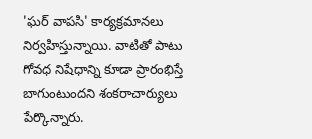'ఘర్ వాపసి' కార్యక్రమానలు నిర్వహిస్తున్నాయి. వాటితో పాటు గోవధ నిషేధాన్ని కూడా ప్రారంభిస్తే బాగుంటుందని శంకరాచార్యులు పేర్కొన్నారు.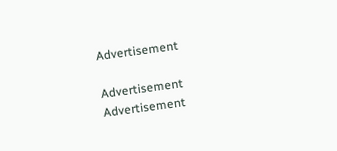Advertisement

Advertisement
Advertisement